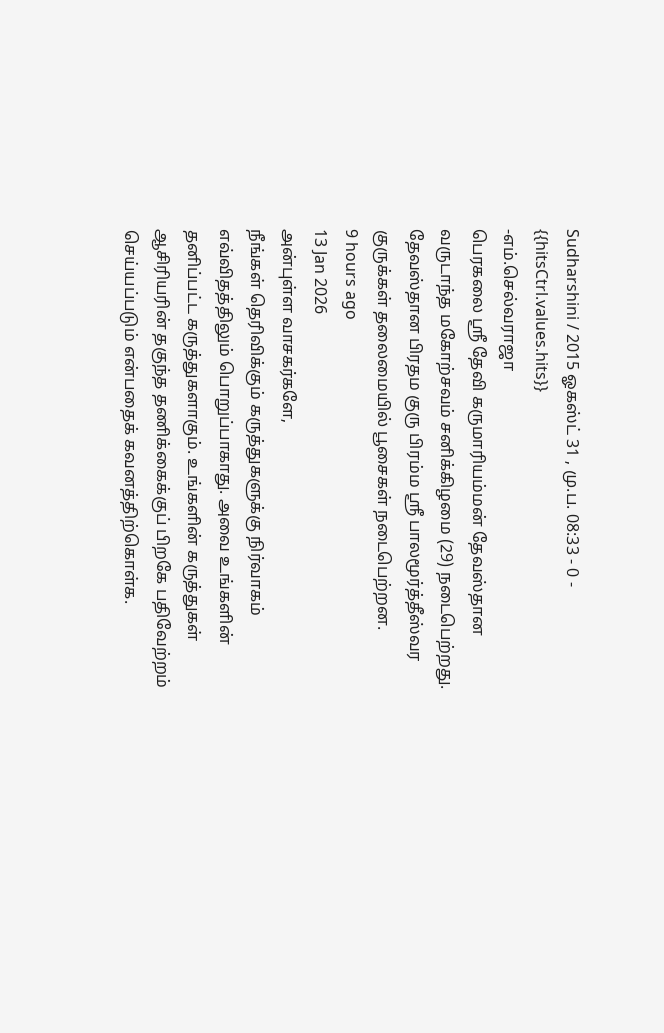Sudharshini / 2015 ஓகஸ்ட் 31 , மு.ப. 08:33 - 0 - {{hitsCtrl.values.hits}}
-எம்.செல்வராஜா
பெரகலை ஸ்ரீ தேவி கருமாரியம்மன் தேவஸ்தான வருடாந்த மகோற்சவம் சனிக்கிழமை (29) நடைபெற்றது.
தேவஸ்தான பிரதம குரு பிரம்ம ஸ்ரீ பாலமூர்த்தீஸ்வர குருக்கள் தலைமையில் பூசைகள் நடைபெற்றன.
9 hours ago
13 Jan 2026
அன்புள்ள வாசகர்களே,
நீங்கள் தெரிவிக்கும் கருத்துகளுக்கு நிர்வாகம் எவ்விதத்திலும் பொறுப்பாகாது. அவை உங்களின் தனிப்பட்ட கருத்துகளாகும். உங்களின் கருத்துகள் ஆசிரியரின் தகுந்த தணிக்கைக்குப் பிறகே பதிவேற்றம் செய்யப்படும் என்பதைக் கவனத்திற்கொள்க.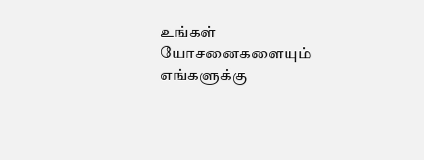உங்கள் யோசனைகளையும் எங்களுக்கு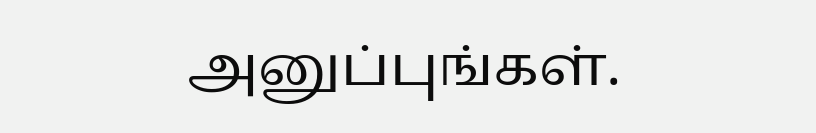அனுப்புங்கள்.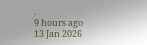.
9 hours ago
13 Jan 2026